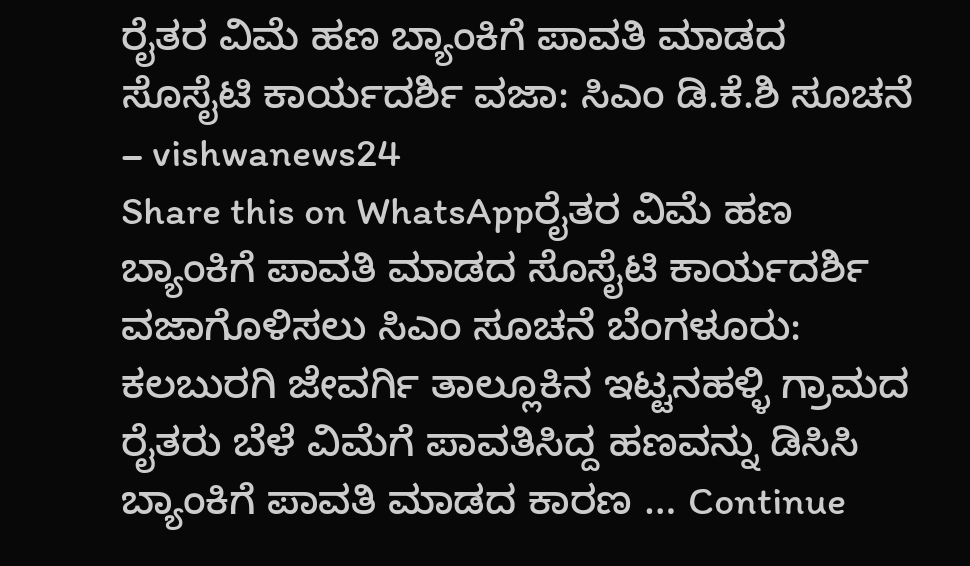ರೈತರ ವಿಮೆ ಹಣ ಬ್ಯಾಂಕಿಗೆ ಪಾವತಿ ಮಾಡದ ಸೊಸೈಟಿ ಕಾರ್ಯದರ್ಶಿ ವಜಾ: ಸಿಎಂ ಡಿ.ಕೆ.ಶಿ ಸೂಚನೆ – vishwanews24
Share this on WhatsAppರೈತರ ವಿಮೆ ಹಣ ಬ್ಯಾಂಕಿಗೆ ಪಾವತಿ ಮಾಡದ ಸೊಸೈಟಿ ಕಾರ್ಯದರ್ಶಿ ವಜಾಗೊಳಿಸಲು ಸಿಎಂ ಸೂಚನೆ ಬೆಂಗಳೂರು: ಕಲಬುರಗಿ ಜೇವರ್ಗಿ ತಾಲ್ಲೂಕಿನ ಇಟ್ಟನಹಳ್ಳಿ ಗ್ರಾಮದ ರೈತರು ಬೆಳೆ ವಿಮೆಗೆ ಪಾವತಿಸಿದ್ದ ಹಣವನ್ನು ಡಿಸಿಸಿ ಬ್ಯಾಂಕಿಗೆ ಪಾವತಿ ಮಾಡದ ಕಾರಣ … Continue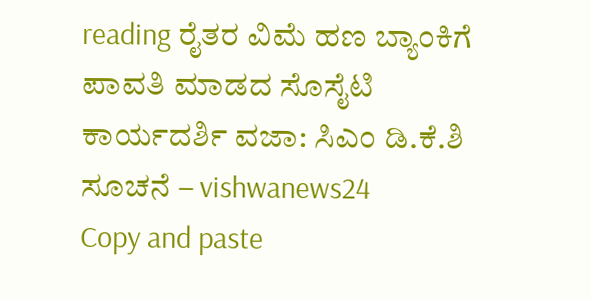reading ರೈತರ ವಿಮೆ ಹಣ ಬ್ಯಾಂಕಿಗೆ ಪಾವತಿ ಮಾಡದ ಸೊಸೈಟಿ ಕಾರ್ಯದರ್ಶಿ ವಜಾ: ಸಿಎಂ ಡಿ.ಕೆ.ಶಿ ಸೂಚನೆ – vishwanews24
Copy and paste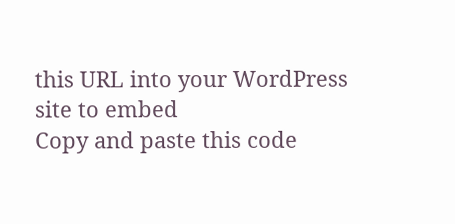this URL into your WordPress site to embed
Copy and paste this code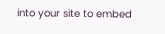into your site to embed